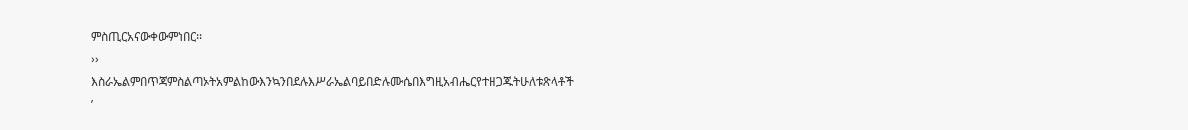ምስጢርአናውቀውምነበር፡፡
››
እስራኤልምበጥጃምስልጣኦትአምልከውእንኳንበደሉእሥራኤልባይበድሉሙሴበእግዚአብሔርየተዘጋጁትሁለቱጽላቶች
’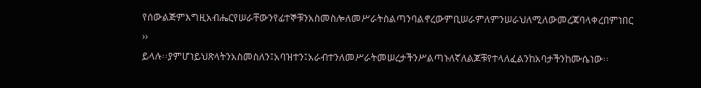የሰውልጅምእግዚአብሔርየሠራቸውንየፊተኞቹንአስመስሎለመሥራትስልጣንባልኖረውምቢሠራምለምንሠራህለሚለውመረጃባላቀረበምነበር
››
ይላሉ፡፡ያምሆነይህጽላትንአስመስለን፤አባዝተን፤አራብተንለመሥራትመሠረታችንሥልጣኑለኛለልጆቹየተላለፈልንከአባታችንከሙሴነው፡፡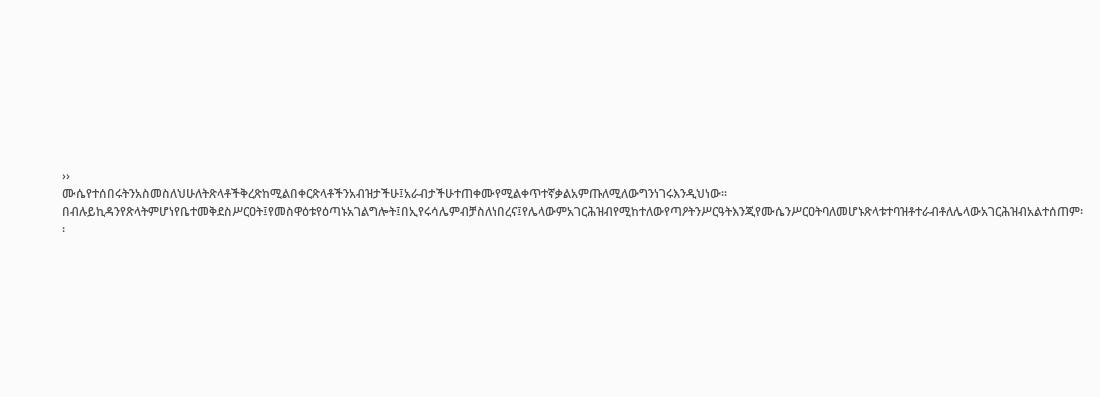››
ሙሴየተሰበሩትንአስመስለህሁለትጽላቶችቅረጽከሚልበቀርጽላቶችንአብዝታችሁ፤አራብታችሁተጠቀሙየሚልቀጥተኛቃልአምጡለሚለውግንነገሩእንዲህነው፡፡በብሉይኪዳንየጽላትምሆነየቤተመቅደስሥርዐት፤የመስዋዕቱየዕጣኑአገልግሎት፤በኢየሩሳሌምብቻስለነበረና፤የሌላውምአገርሕዝብየሚከተለውየጣዖትንሥርዓትእንጂየሙሴንሥርዐትባለመሆኑጽላቱተባዝቶተራብቶለሌላውአገርሕዝብአልተሰጠም፡፡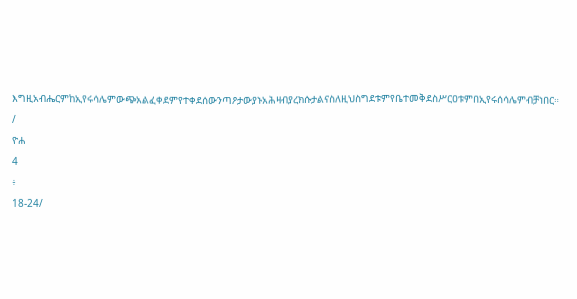እግዚአብሔርምከኢየሩሳሌምውጭአልፈቀደምየተቀደሰውንጣዖታውያኑአሕዛብያረክሱታልናስለዚህስግደቱምየቤተመቅደስሥርዐቱምበኢየሩሰሳሌምብቻነበር።
/
ዮሐ
4
፥
18-24/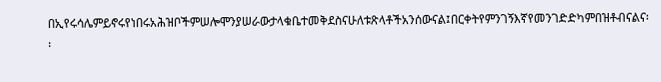በኢየሩሳሌምይኖሩየነበሩአሕዝቦችምሠሎሞንያሠራውታላቁቤተመቅደስናሁለቱጽላቶችአንሰውናል፤በርቀትየምንገኝእኛየመንገድድካምበዝቶብናልና፡፡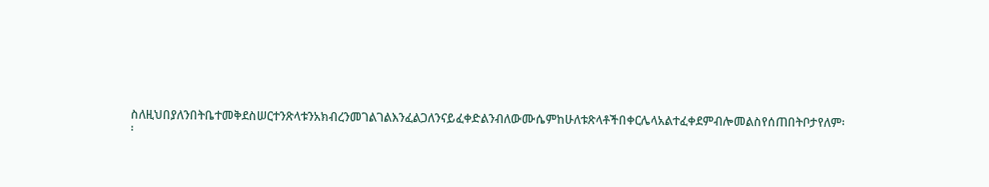ስለዚህበያለንበትቤተመቅደስሠርተንጽላቱንአክብረንመገልገልእንፈልጋለንናይፈቀድልንብለውሙሴምከሁለቱጽላቶችበቀርሌላአልተፈቀደምብሎመልስየሰጠበትቦታየለም፡፡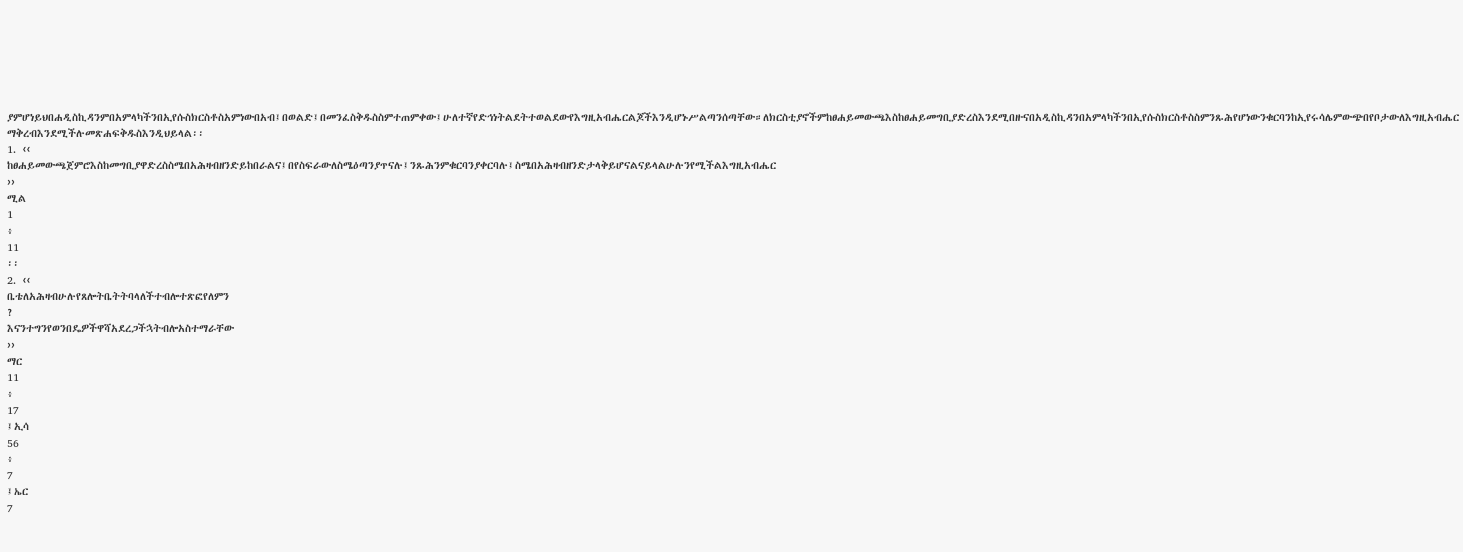ያምሆነይህበሐዲስኪዳንምበአምላካችንበኢየሱስክርስቶስአምነውበአብ፤በወልድ፤በመንፈስቅዱስስምተጠምቀው፤ሁለተኛየድኅነትልደትተወልደውየእግዚአብሔርልጆችእንዲሆኑሥልጣንሰጣቸው።ለክርስቲያኖችምከፀሐይመውጫእስከፀሐይመግቢያድረስእንደሚበዙናበአዲስኪዳንበአምላካችንበኢየሱስክርስቶስስምንጹሕየሆነውንቁርባንከኢየሩሳሌምውጭበየቦታውለእግዚአብሔርማቅረብእንደሚችሉመጽሐፍቅዱስእንዲህይላል፡፡
1. ‹‹
ከፀሐይመውጫጀምሮእስከመግቢያዋድረስስሜበአሕዛብዘንድይከበራልና፤በየስፍራውለስሜዕጣንያጥናሉ፤ንጹሕንምቁርባንያቀርባሉ፤ስሜበአሕዛብዘንድታላቅይሆናልናይላልሁሉንየሚችልእግዚአብሔር
››
ሚል
1
፥
11
፡፡
2. ‹‹
ቤቴለአሕዛብሁሉየጸሎትቤትትባላለችተብሎተጽፎየለምን
?
እናንተግንየወንበዴዎችዋሻአደረጋችኋትብሎአስተማራቸው
››
ማር
11
፥
17
፤ኢሳ
56
፥
7
፤ኤር
7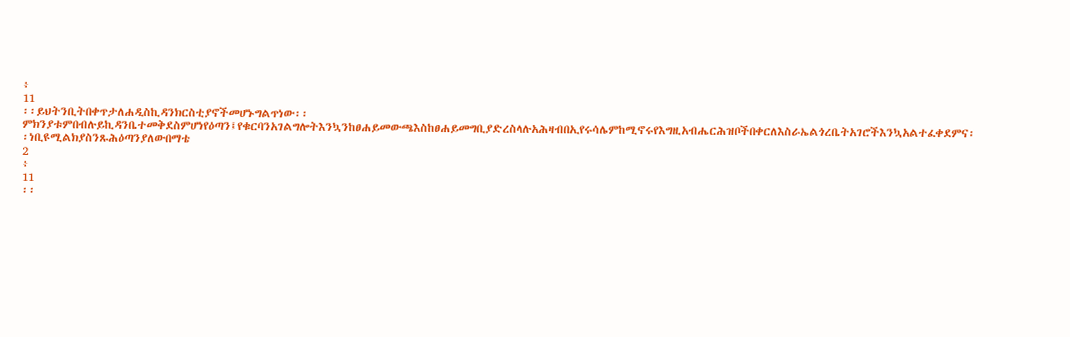፥
11
፡፡ይህትንቢትበቀጥታለሐዲስኪዳንክርስቲያኖችመሆኑግልጥነው፡፡ምክንያቱምበብሉይኪዳንቤተመቅደስምሆነየዕጣን፤የቁርባንአገልግሎትእንኳንከፀሐይመውጫእስከፀሐይመግቢያድረስላሉአሕዛብበኢየሩሳሌምከሚኖሩየእግዚአብሔርሕዝቦችበቀርለእስራኤልጎረቤትአገሮችእንኳአልተፈቀደምና፡፡ነቢዩሚልክያስንጹሕዕጣንያለውበማቴ
2
፥
11
፡፡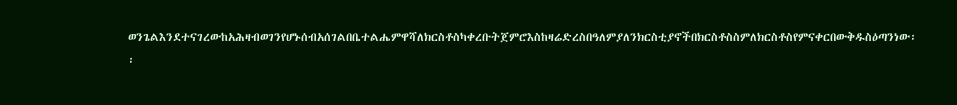ወንጌልእንደተናገረውከአሕዛብወገንየሆኑሰብአሰገልበቤተልሔምዋሻለክርስቶስካቀረቡትጀምሮእስከዛሬድረስበዓለምያለንክርስቲያኖችበክርስቶስስምለክርስቶስየምናቀርበውቅዱስዕጣንነው፡፡